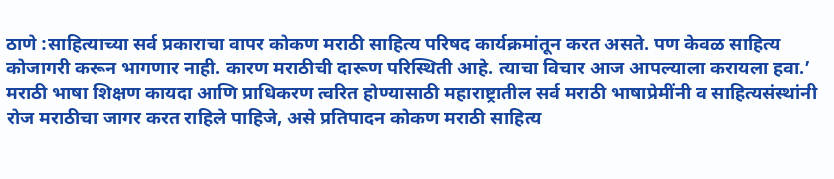ठाणे :साहित्याच्या सर्व प्रकाराचा वापर कोकण मराठी साहित्य परिषद कार्यक्रमांतून करत असते. पण केवळ साहित्य कोजागरी करून भागणार नाही. कारण मराठीची दारूण परिस्थिती आहे. त्याचा विचार आज आपल्याला करायला हवा.’ मराठी भाषा शिक्षण कायदा आणि प्राधिकरण त्वरित होण्यासाठी महाराष्ट्रातील सर्व मराठी भाषाप्रेमींनी व साहित्यसंस्थांनी रोज मराठीचा जागर करत राहिले पाहिजे, असे प्रतिपादन कोकण मराठी साहित्य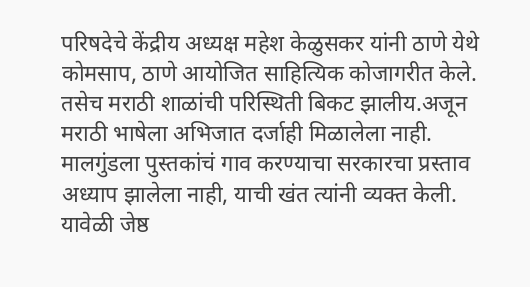परिषदेचे केंद्रीय अध्यक्ष महेश केळुसकर यांनी ठाणे येथे कोमसाप, ठाणे आयोजित साहित्यिक कोजागरीत केले.
तसेच मराठी शाळांची परिस्थिती बिकट झालीय.अजून मराठी भाषेला अभिजात दर्जाही मिळालेला नाही. मालगुंडला पुस्तकांचं गाव करण्याचा सरकारचा प्रस्ताव अध्याप झालेला नाही, याची खंत त्यांनी व्यक्त केली. यावेळी जेष्ठ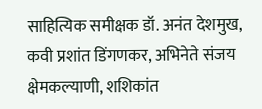साहित्यिक समीक्षक डॉ. अनंत देशमुख, कवी प्रशांत डिंगणकर, अभिनेते संजय क्षेमकल्याणी, शशिकांत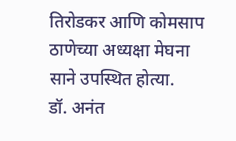तिरोडकर आणि कोमसाप ठाणेच्या अध्यक्षा मेघना साने उपस्थित होत्या.
डॉ. अनंत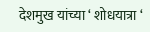देशमुख यांच्या ‘ शोधयात्रा ‘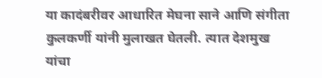या कादंबरीवर आधारित मेघना साने आणि संगीता कुलकर्णी यांनी मुलाखत घेतली. त्यात देशमुख यांचा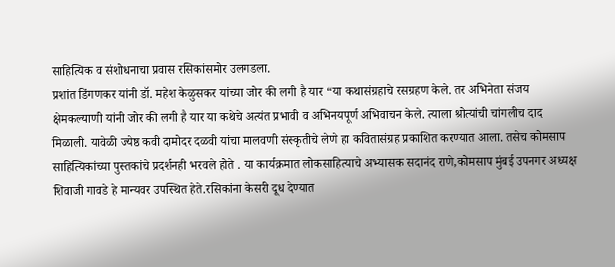साहित्यिक व संशोधनाचा प्रवास रसिकांसमोर उलगडला.
प्रशांत डिंगणकर यांनी डॉ. महेश केळुसकर यांच्या जोर की लगी है यार “या कथासंग्रहाचे रसग्रहण केले. तर अभिनेता संजय क्षेमकल्याणी यांनी जोर की लगी है यार या कथेचे अत्यंत प्रभावी व अभिनयपूर्ण अभिवाचन केले. त्याला श्रोत्यांची चांगलीच दाद मिळाली. यावेळी ज्येष्ठ कवी दामोदर दळवी यांचा मालवणी संस्कृतीचे लेणे हा कवितासंग्रह प्रकाशित करण्यात आला. तसेच कोमसाप साहित्यिकांच्या पुस्तकांचे प्रदर्शनही भरवले होते . या कार्यक्रमात लोकसाहित्याचे अभ्यासक सदानंद राणे,कोमसाप मुंबई उपनगर अध्यक्ष शिवाजी गावडे हे मान्यवर उपस्थित हेते.रसिकांना केसरी दूध देण्यात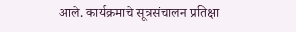आले. कार्यक्रमाचे सूत्रसंचालन प्रतिक्षा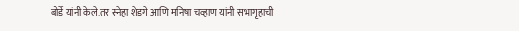बोर्डे यांनी केले.तर स्नेहा शेडगे आणि मनिषा चव्हाण यांनी सभागृहाची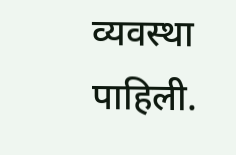व्यवस्था पाहिली.